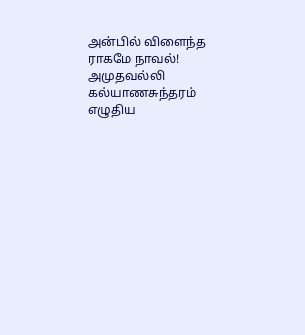அன்பில் விளைந்த ராகமே நாவல்! அமுதவல்லி கல்யாணசுந்தரம் எழுதிய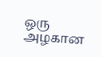ஒரு அழகான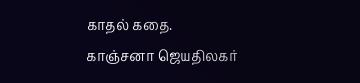காதல் கதை.
காஞ்சனா ஜெயதிலகர்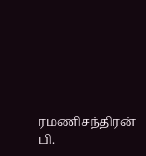ரமணிசந்திரன்
பி.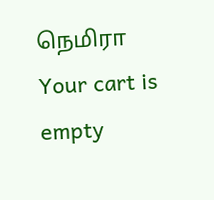நெமிரா
Your cart is empty